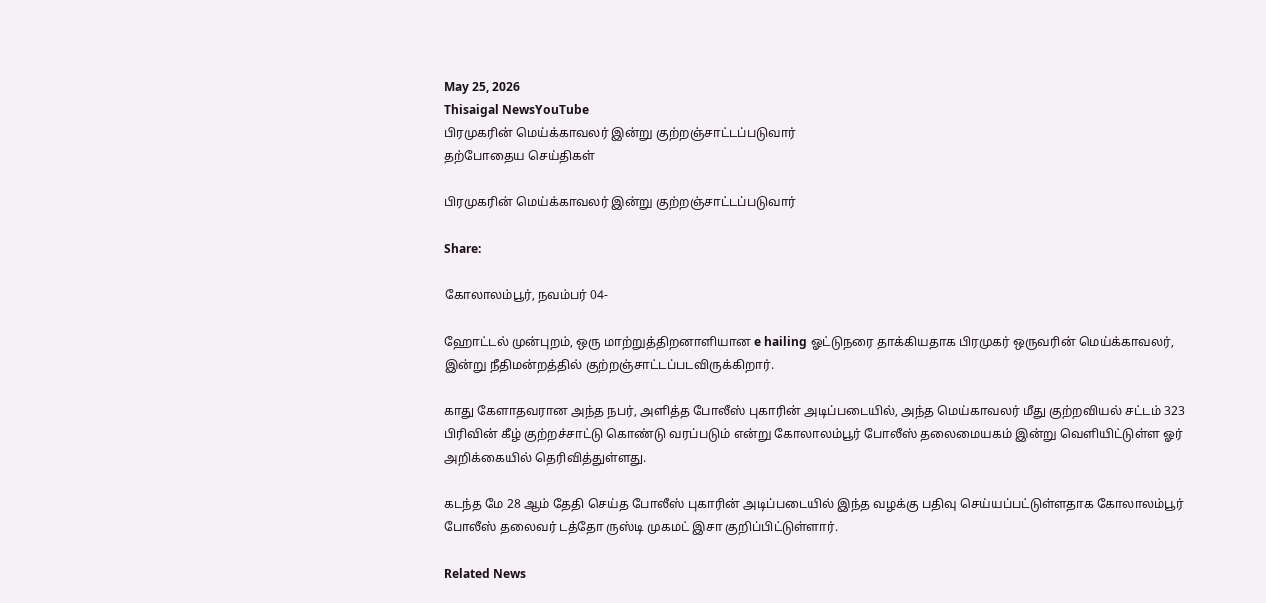May 25, 2026
Thisaigal NewsYouTube
பிரமுகரின் மெய்க்காவலர் இன்று குற்றஞ்சாட்டப்படுவார்
தற்போதைய செய்திகள்

பிரமுகரின் மெய்க்காவலர் இன்று குற்றஞ்சாட்டப்படுவார்

Share:

கோலாலம்பூர், நவம்பர் 04-

ஹோட்டல் முன்புறம், ஒரு மாற்றுத்திறனாளியான e hailing ஓட்டுநரை தாக்கியதாக பிரமுகர் ஒருவரின் மெய்க்காவலர், இன்று நீதிமன்றத்தில் குற்றஞ்சாட்டப்படவிருக்கிறார்.

காது கேளாதவரான அந்த நபர், அளித்த போலீஸ் புகாரின் அடிப்படையில், அந்த மெய்காவலர் மீது குற்றவியல் சட்டம் 323 பிரிவின் கீழ் குற்றச்சாட்டு கொண்டு வரப்படும் என்று கோலாலம்பூர் போலீஸ் தலைமையகம் இன்று வெளியிட்டுள்ள ஓர் அறிக்கையில் தெரிவித்துள்ளது.

கடந்த மே 28 ஆம் தேதி செய்த போலீஸ் புகாரின் அடிப்படையில் இந்த வழக்கு பதிவு செய்யப்பட்டுள்ளதாக கோலாலம்பூர் போலீஸ் தலைவர் டத்தோ ருஸ்டி முகமட் இசா குறிப்பிட்டுள்ளார்.

Related News